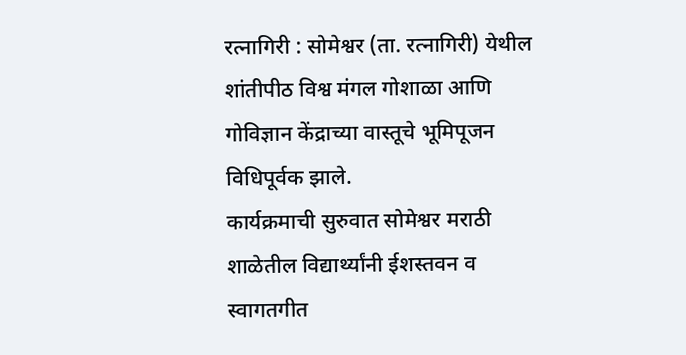रत्नागिरी : सोमेश्वर (ता. रत्नागिरी) येथील शांतीपीठ विश्व मंगल गोशाळा आणि गोविज्ञान केंद्राच्या वास्तूचे भूमिपूजन विधिपूर्वक झाले.
कार्यक्रमाची सुरुवात सोमेश्वर मराठी शाळेतील विद्यार्थ्यांनी ईशस्तवन व स्वागतगीत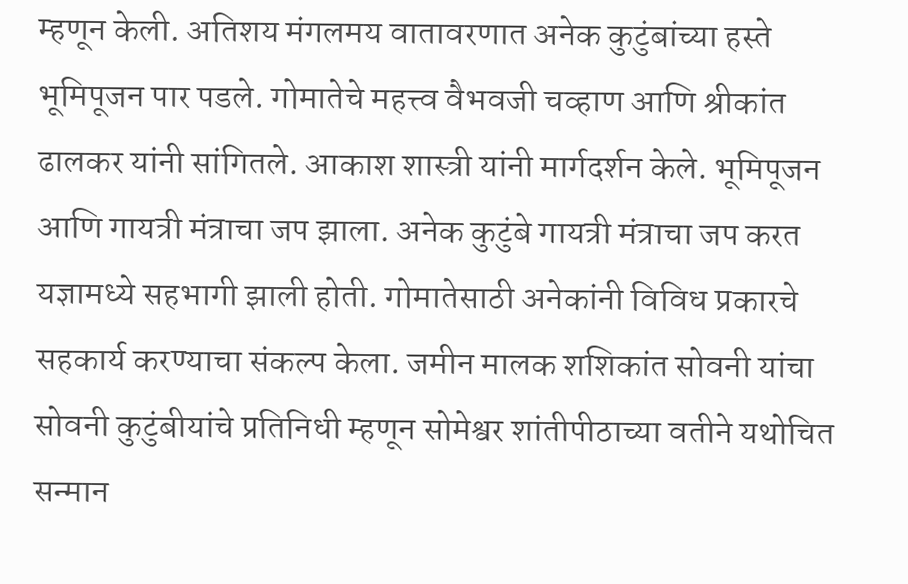म्हणून केली. अतिशय मंगलमय वातावरणात अनेक कुटुंबांच्या हस्ते भूमिपूजन पार पडले. गोमातेचे महत्त्व वैभवजी चव्हाण आणि श्रीकांत ढालकर यांनी सांगितले. आकाश शास्त्री यांनी मार्गदर्शन केले. भूमिपूजन आणि गायत्री मंत्राचा जप झाला. अनेक कुटुंबे गायत्री मंत्राचा जप करत यज्ञामध्ये सहभागी झाली होती. गोमातेसाठी अनेकांनी विविध प्रकारचे सहकार्य करण्याचा संकल्प केला. जमीन मालक शशिकांत सोवनी यांचा सोवनी कुटुंबीयांचे प्रतिनिधी म्हणून सोमेश्वर शांतीपीठाच्या वतीने यथोचित सन्मान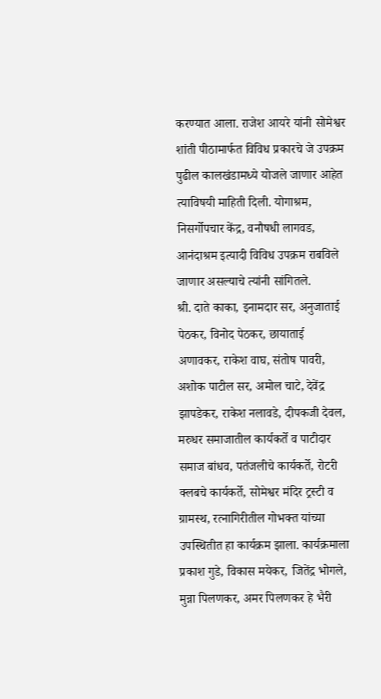करण्यात आला. राजेश आयरे यांनी सोमेश्वर शांती पीठामार्फत विविध प्रकारचे जे उपक्रम पुढील कालखंडामध्ये योजले जाणार आहेत त्याविषयी माहिती दिली. योगाश्रम, निसर्गोपचार केंद्र, वनौषधी लागवड, आनंदाश्रम इत्यादी विविध उपक्रम राबविले जाणार असल्याचे त्यांनी सांगितले.
श्री. दाते काका, इनामदार सर, अनुजाताई पेठकर, विनोद पेठकर, छायाताई अणावकर, राकेश वाघ, संतोष पावरी, अशोक पाटील सर, अमोल चाटे, देवेंद्र झापडेकर, राकेश नलावडे, दीपकजी देवल, मरुधर समाजातील कार्यकर्ते व पाटीदार समाज बांधव, पतंजलीचे कार्यकर्ते, रोटरी क्लबचे कार्यकर्ते, सोमेश्वर मंदिर ट्रस्टी व ग्रामस्थ, रत्नागिरीतील गोभक्त यांच्या उपस्थितीत हा कार्यक्रम झाला. कार्यक्रमाला प्रकाश गुडे, विकास मयेकर, जितेंद्र भोगले, मुन्ना पिलणकर, अमर पिलणकर हे भैरी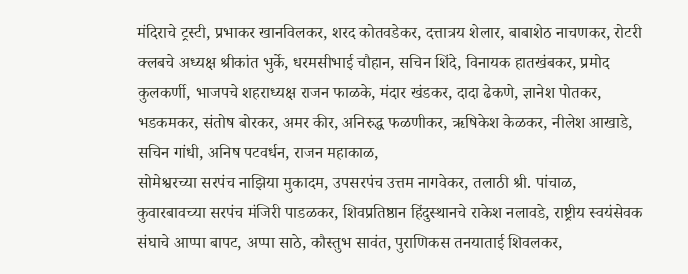मंदिराचे ट्रस्टी, प्रभाकर खानविलकर, शरद कोतवडेकर, दत्तात्रय शेलार, बाबाशेठ नाचणकर, रोटरी क्लबचे अध्यक्ष श्रीकांत भुर्के, धरमसीभाई चौहान, सचिन शिंदे, विनायक हातखंबकर, प्रमोद कुलकर्णी, भाजपचे शहराध्यक्ष राजन फाळके, मंदार खंडकर, दादा ढेकणे, ज्ञानेश पोतकर, भडकमकर, संतोष बोरकर, अमर कीर, अनिरुद्ध फळणीकर, ऋषिकेश केळकर, नीलेश आखाडे, सचिन गांधी, अनिष पटवर्धन, राजन महाकाळ,
सोमेश्वरच्या सरपंच नाझिया मुकादम, उपसरपंच उत्तम नागवेकर, तलाठी श्री. पांचाळ,
कुवारबावच्या सरपंच मंजिरी पाडळकर, शिवप्रतिष्ठान हिंदुस्थानचे राकेश नलावडे, राष्ट्रीय स्वयंसेवक संघाचे आप्पा बापट, अप्पा साठे, कौस्तुभ सावंत, पुराणिकस तनयाताई शिवलकर,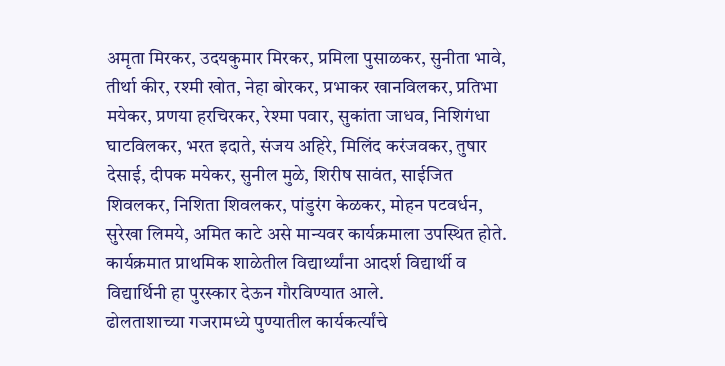अमृता मिरकर, उदयकुमार मिरकर, प्रमिला पुसाळकर, सुनीता भावे, तीर्था कीर, रश्मी खोत, नेहा बोरकर, प्रभाकर खानविलकर, प्रतिभा मयेकर, प्रणया हरचिरकर, रेश्मा पवार, सुकांता जाधव, निशिगंधा घाटविलकर, भरत इदाते, संजय अहिरे, मिलिंद करंजवकर, तुषार देसाई, दीपक मयेकर, सुनील मुळे, शिरीष सावंत, साईजित शिवलकर, निशिता शिवलकर, पांडुरंग केळकर, मोहन पटवर्धन, सुरेखा लिमये, अमित काटे असे मान्यवर कार्यक्रमाला उपस्थित होते. कार्यक्रमात प्राथमिक शाळेतील विद्यार्थ्यांना आदर्श विद्यार्थी व विद्यार्थिनी हा पुरस्कार देऊन गौरविण्यात आले.
ढोलताशाच्या गजरामध्ये पुण्यातील कार्यकर्त्यांचे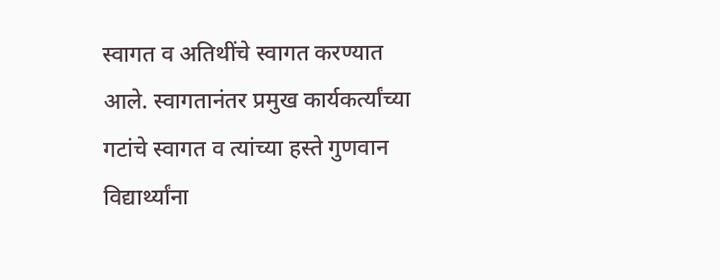स्वागत व अतिथींचे स्वागत करण्यात आले. स्वागतानंतर प्रमुख कार्यकर्त्यांच्या गटांचे स्वागत व त्यांच्या हस्ते गुणवान विद्यार्थ्यांना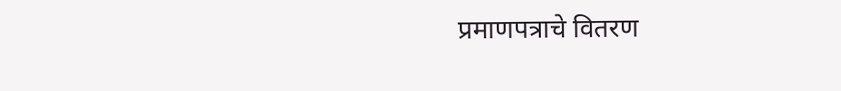प्रमाणपत्राचे वितरण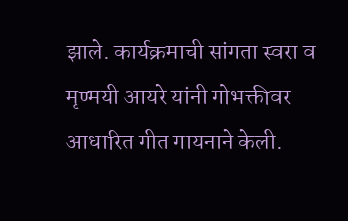झाले. कार्यक्रमाची सांगता स्वरा व मृण्मयी आयरे यांनी गोभक्तीवर आधारित गीत गायनाने केली.